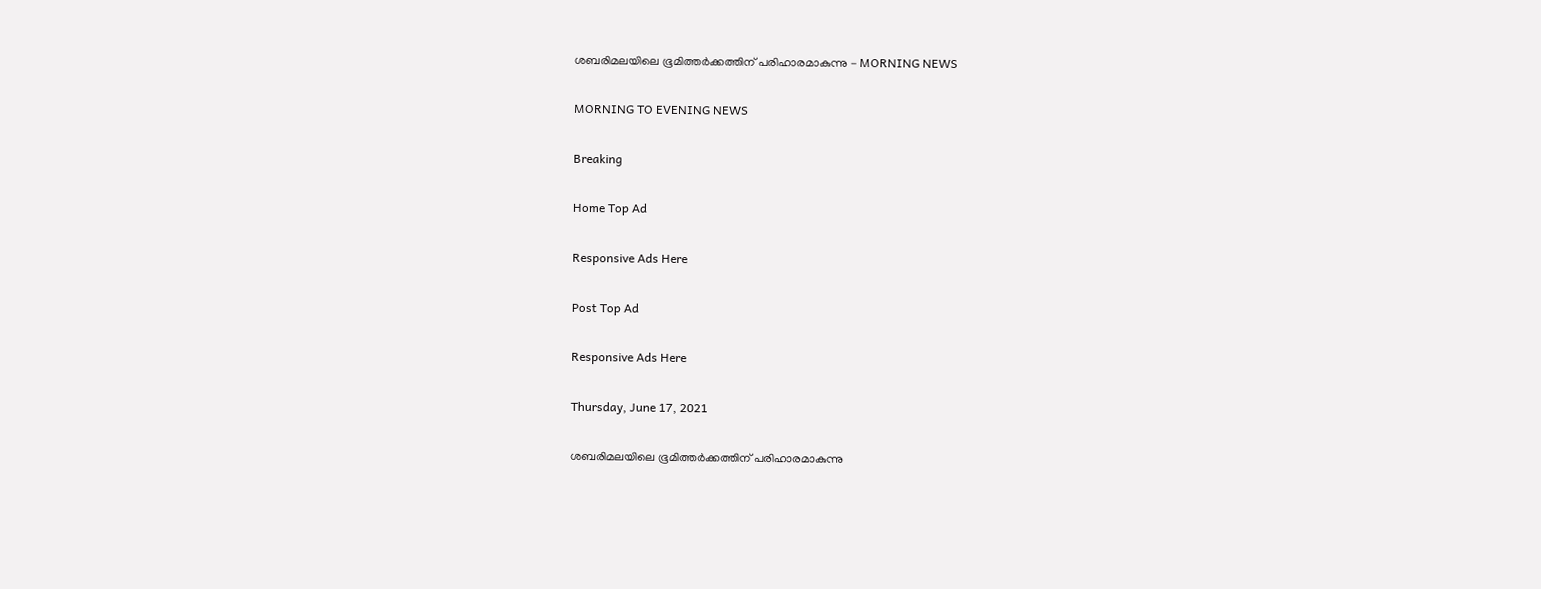ശബരിമലയിലെ ഭൂമിത്തർക്കത്തിന് പരിഹാരമാകുന്നു - MORNING NEWS

MORNING TO EVENING NEWS

Breaking

Home Top Ad

Responsive Ads Here

Post Top Ad

Responsive Ads Here

Thursday, June 17, 2021

ശബരിമലയിലെ ഭൂമിത്തർക്കത്തിന് പരിഹാരമാകുന്നു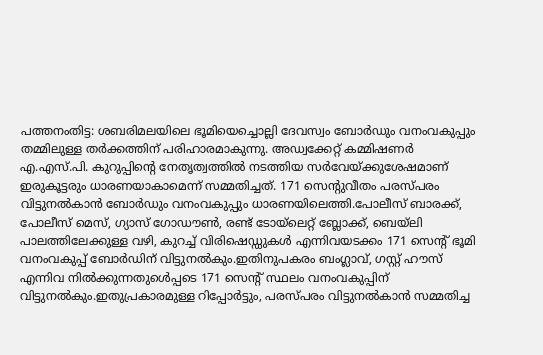പത്തനംതിട്ട: ശബരിമലയിലെ ഭൂമിയെച്ചൊല്ലി ദേവസ്വം ബോർഡും വനംവകുപ്പും തമ്മിലുള്ള തർക്കത്തിന് പരിഹാരമാകുന്നു. അഡ്വക്കേറ്റ് കമ്മിഷണർ എ.എസ്.പി. കുറുപ്പിന്റെ നേതൃത്വത്തിൽ നടത്തിയ സർവേയ്ക്കുശേഷമാണ് ഇരുകൂട്ടരും ധാരണയാകാമെന്ന് സമ്മതിച്ചത്. 171 സെന്റുവീതം പരസ്പരം വിട്ടുനൽകാൻ ബോർഡും വനംവകുപ്പും ധാരണയിലെത്തി.പോലീസ് ബാരക്ക്, പോലീസ് മെസ്, ഗ്യാസ് ഗോഡൗൺ, രണ്ട് ടോയ്‌ലെറ്റ് ബ്ലോക്ക്‌, ബെയ്‌ലി പാലത്തിലേക്കുള്ള വഴി, കുറച്ച് വിരിഷെഡ്ഡുകൾ എന്നിവയടക്കം 171 സെന്റ് ഭൂമി വനംവകുപ്പ് ബോർഡിന് വിട്ടുനൽകും.ഇതിനുപകരം ബംഗ്ലാവ്, ഗസ്റ്റ് ഹൗസ് എന്നിവ നിൽക്കുന്നതുൾെപ്പടെ 171 സെന്റ് സ്ഥലം വനംവകുപ്പിന് വിട്ടുനൽകും.ഇതുപ്രകാരമുള്ള റിപ്പോർട്ടും, പരസ്പരം വിട്ടുനൽകാൻ സമ്മതിച്ച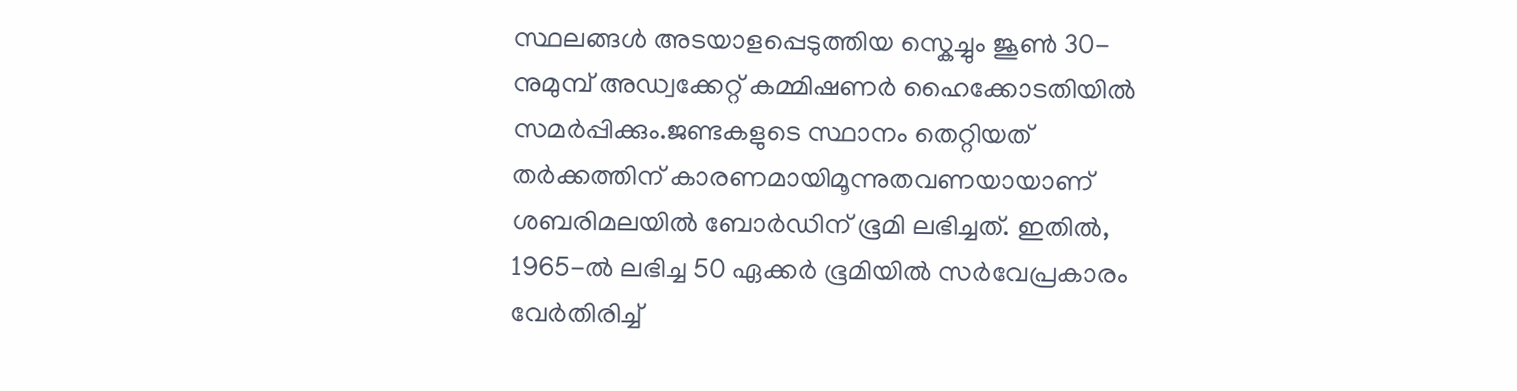സ്ഥലങ്ങൾ അടയാളപ്പെടുത്തിയ സ്കെച്ചും ജൂൺ 30-നുമുമ്പ് അഡ്വക്കേറ്റ് കമ്മിഷണർ ഹൈക്കോടതിയിൽ സമർപ്പിക്കും.ജണ്ടകളുടെ സ്ഥാനം തെറ്റിയത് തർക്കത്തിന് കാരണമായിമൂന്നുതവണയായാണ് ശബരിമലയിൽ ബോർഡിന് ഭൂമി ലഭിച്ചത്. ഇതിൽ, 1965-ൽ ലഭിച്ച 50 ഏക്കർ ഭൂമിയിൽ സർവേപ്രകാരം വേർതിരിച്ച്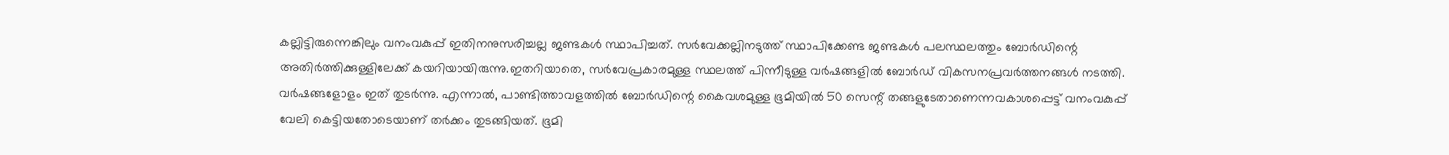കല്ലിട്ടിരുന്നെങ്കിലും വനംവകുപ്പ് ഇതിനനുസരിച്ചല്ല ജണ്ടകൾ സ്ഥാപിച്ചത്. സർവേക്കല്ലിനടുത്ത് സ്ഥാപിക്കേണ്ട ജണ്ടകൾ പലസ്ഥലത്തും ബോർഡിന്റെ അതിർത്തിക്കുള്ളിലേക്ക് കയറിയായിരുന്നു.ഇതറിയാതെ, സർവേപ്രകാരമുള്ള സ്ഥലത്ത് പിന്നീടുള്ള വർഷങ്ങളിൽ ബോർ‍ഡ് വികസനപ്രവർത്തനങ്ങൾ നടത്തി. വർഷങ്ങളോളം ഇത് തുടർന്നു. എന്നാൽ, പാണ്ടിത്താവളത്തിൽ ബോർഡിന്റെ കൈവശമുള്ള ഭൂമിയിൽ 50 സെന്റ് തങ്ങളുടേതാണെന്നവകാശപ്പെട്ട് വനംവകുപ്പ് വേലി കെട്ടിയതോടെയാണ് തർക്കം തുടങ്ങിയത്. ഭൂമി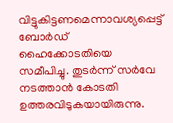വിട്ടുകിട്ടണമെന്നാവശ്യപ്പെട്ട് ബോർഡ് ഹൈക്കോടതിയെ സമീപിച്ചു. തുടർന്ന് സർവേ നടത്താൻ കോടതി ഉത്തരവിടുകയായിരുന്നു.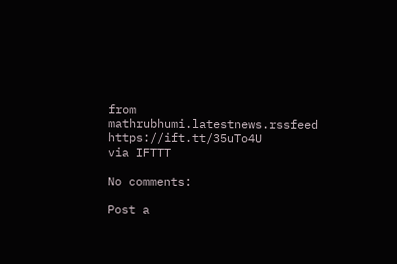from mathrubhumi.latestnews.rssfeed https://ift.tt/35uTo4U
via IFTTT

No comments:

Post a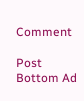Comment

Post Bottom Ad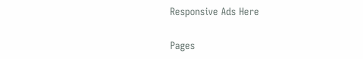Responsive Ads Here

Pages